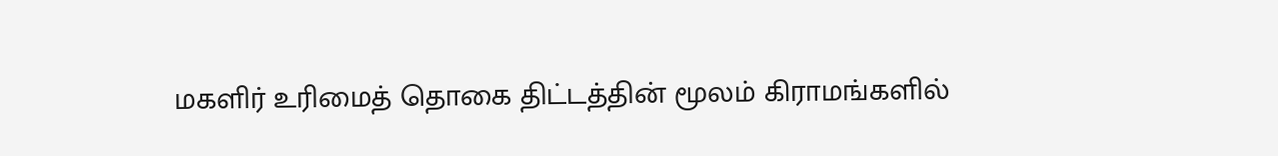மகளிர் உரிமைத் தொகை திட்டத்தின் மூலம் கிராமங்களில்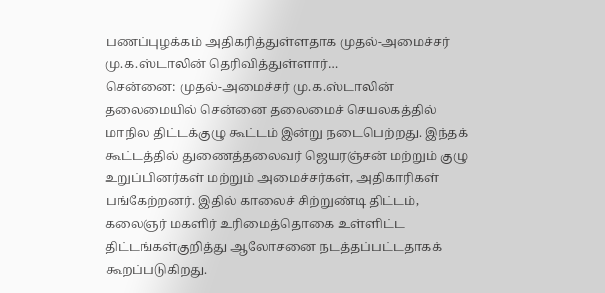பணப்புழக்கம் அதிகரித்துள்ளதாக முதல்-அமைச்சர் மு.க.ஸ்டாலின் தெரிவித்துள்ளார்…
சென்னை: முதல்-அமைச்சர் மு.க.ஸ்டாலின் தலைமையில் சென்னை தலைமைச் செயலகத்தில் மாநில திட்டக்குழு கூட்டம் இன்று நடைபெற்றது. இந்தக் கூட்டத்தில் துணைத்தலைவர் ஜெயரஞ்சன் மற்றும் குழு உறுப்பினர்கள் மற்றும் அமைச்சர்கள், அதிகாரிகள் பங்கேற்றனர். இதில் காலைச் சிற்றுண்டி திட்டம், கலைஞர் மகளிர் உரிமைத்தொகை உள்ளிட்ட திட்டங்கள்குறித்து ஆலோசனை நடத்தப்பட்டதாகக் கூறப்படுகிறது.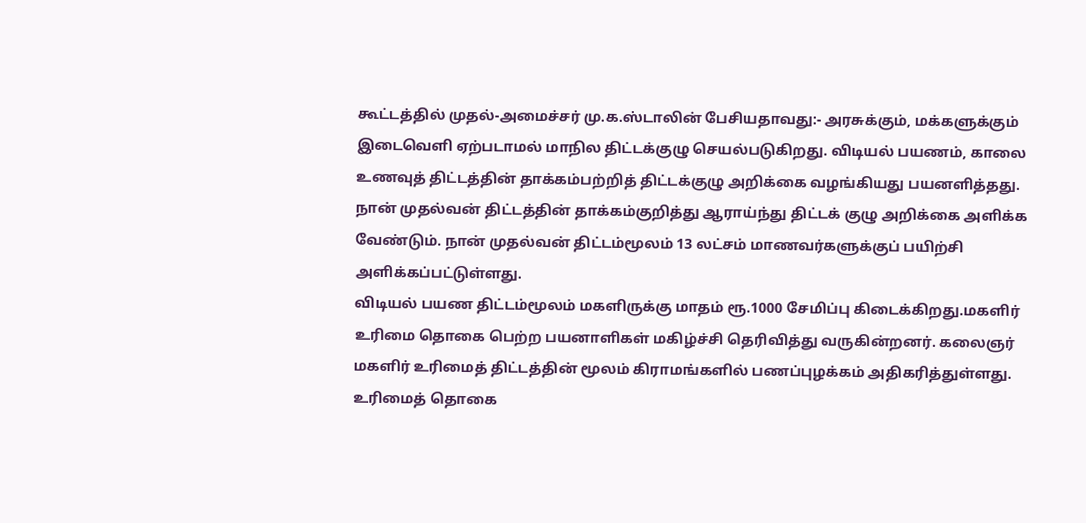கூட்டத்தில் முதல்-அமைச்சர் மு.க.ஸ்டாலின் பேசியதாவது:- அரசுக்கும், மக்களுக்கும் இடைவெளி ஏற்படாமல் மாநில திட்டக்குழு செயல்படுகிறது. விடியல் பயணம், காலை உணவுத் திட்டத்தின் தாக்கம்பற்றித் திட்டக்குழு அறிக்கை வழங்கியது பயனளித்தது. நான் முதல்வன் திட்டத்தின் தாக்கம்குறித்து ஆராய்ந்து திட்டக் குழு அறிக்கை அளிக்க வேண்டும். நான் முதல்வன் திட்டம்மூலம் 13 லட்சம் மாணவர்களுக்குப் பயிற்சி அளிக்கப்பட்டுள்ளது.
விடியல் பயண திட்டம்மூலம் மகளிருக்கு மாதம் ரூ.1000 சேமிப்பு கிடைக்கிறது.மகளிர் உரிமை தொகை பெற்ற பயனாளிகள் மகிழ்ச்சி தெரிவித்து வருகின்றனர். கலைஞர் மகளிர் உரிமைத் திட்டத்தின் மூலம் கிராமங்களில் பணப்புழக்கம் அதிகரித்துள்ளது. உரிமைத் தொகை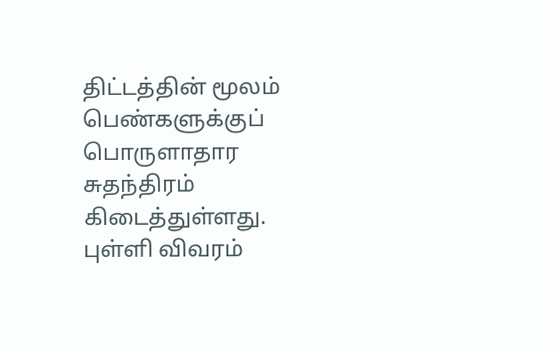திட்டத்தின் மூலம் பெண்களுக்குப் பொருளாதார சுதந்திரம் கிடைத்துள்ளது. புள்ளி விவரம்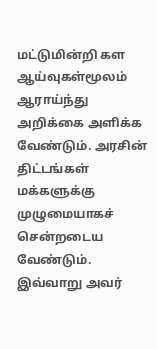மட்டுமின்றி கள ஆய்வுகள்மூலம் ஆராய்ந்து அறிக்கை அளிக்க வேண்டும். அரசின் திட்டங்கள் மக்களுக்கு முழுமையாகச் சென்றடைய வேண்டும். இவ்வாறு அவர்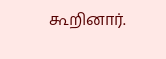கூறினார்.